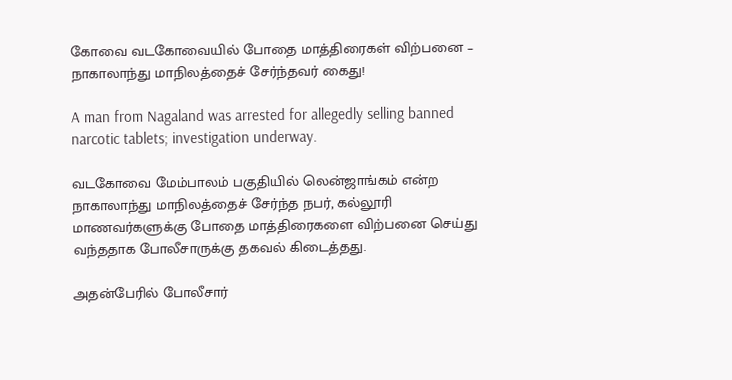கோவை வடகோவையில் போதை மாத்திரைகள் விற்பனை – நாகாலாந்து மாநிலத்தைச் சேர்ந்தவர் கைது!

A man from Nagaland was arrested for allegedly selling banned narcotic tablets; investigation underway.

வடகோவை மேம்பாலம் பகுதியில் லென்ஜாங்கம் என்ற நாகாலாந்து மாநிலத்தைச் சேர்ந்த நபர், கல்லூரி மாணவர்களுக்கு போதை மாத்திரைகளை விற்பனை செய்து வந்ததாக போலீசாருக்கு தகவல் கிடைத்தது.

அதன்பேரில் போலீசார்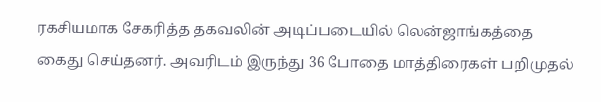ரகசியமாக சேகரித்த தகவலின் அடிப்படையில் லென்ஜாங்கத்தை கைது செய்தனர். அவரிடம் இருந்து 36 போதை மாத்திரைகள் பறிமுதல்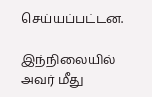செய்யப்பட்டன.

இந்நிலையில் அவர் மீது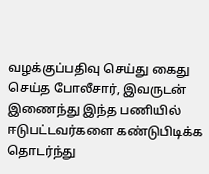வழக்குப்பதிவு செய்து கைது செய்த போலீசார், இவருடன் இணைந்து இந்த பணியில் ஈடுபட்டவர்களை கண்டுபிடிக்க தொடர்ந்து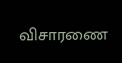விசாரணை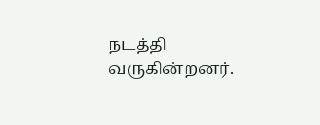நடத்தி வருகின்றனர்.